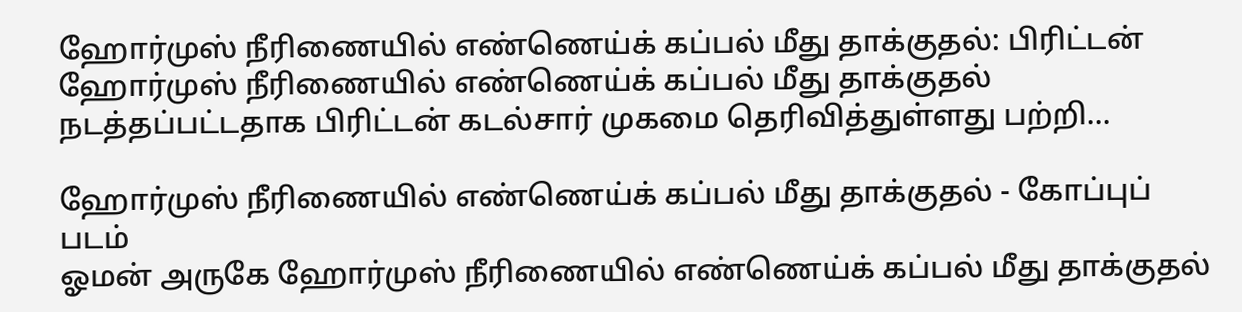ஹோர்முஸ் நீரிணையில் எண்ணெய்க் கப்பல் மீது தாக்குதல்: பிரிட்டன்
ஹோர்முஸ் நீரிணையில் எண்ணெய்க் கப்பல் மீது தாக்குதல் நடத்தப்பட்டதாக பிரிட்டன் கடல்சார் முகமை தெரிவித்துள்ளது பற்றி...

ஹோர்முஸ் நீரிணையில் எண்ணெய்க் கப்பல் மீது தாக்குதல் - கோப்புப் படம்
ஓமன் அருகே ஹோர்முஸ் நீரிணையில் எண்ணெய்க் கப்பல் மீது தாக்குதல்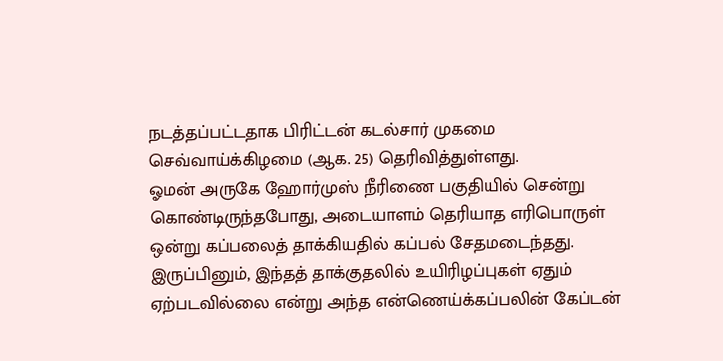நடத்தப்பட்டதாக பிரிட்டன் கடல்சார் முகமை செவ்வாய்க்கிழமை (ஆக. 25) தெரிவித்துள்ளது.
ஓமன் அருகே ஹோர்முஸ் நீரிணை பகுதியில் சென்று கொண்டிருந்தபோது, அடையாளம் தெரியாத எரிபொருள் ஒன்று கப்பலைத் தாக்கியதில் கப்பல் சேதமடைந்தது. இருப்பினும், இந்தத் தாக்குதலில் உயிரிழப்புகள் ஏதும் ஏற்படவில்லை என்று அந்த என்ணெய்க்கப்பலின் கேப்டன்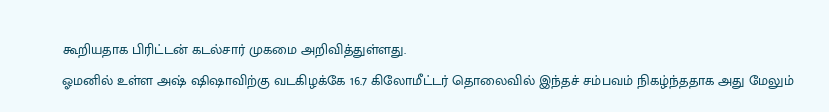கூறியதாக பிரிட்டன் கடல்சார் முகமை அறிவித்துள்ளது.
ஓமனில் உள்ள அஷ் ஷிஷாவிற்கு வடகிழக்கே 16.7 கிலோமீட்டர் தொலைவில் இந்தச் சம்பவம் நிகழ்ந்ததாக அது மேலும்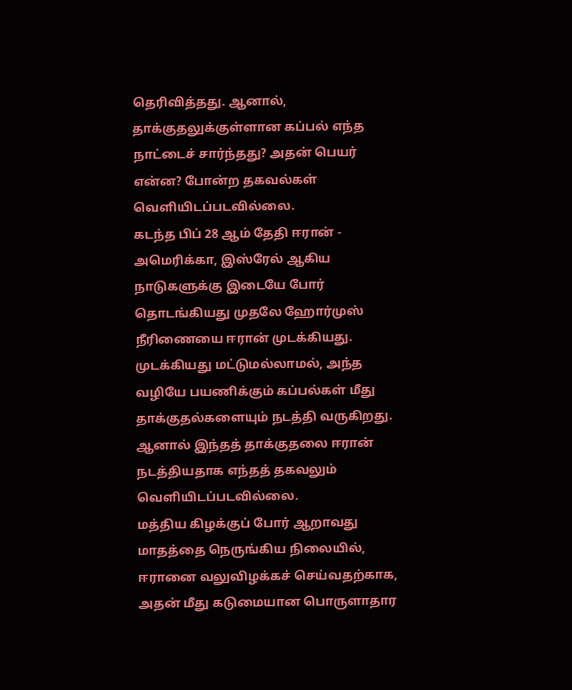தெரிவித்தது. ஆனால், தாக்குதலுக்குள்ளான கப்பல் எந்த நாட்டைச் சார்ந்தது? அதன் பெயர் என்ன? போன்ற தகவல்கள் வெளியிடப்படவில்லை.
கடந்த பிப் 28 ஆம் தேதி ஈரான் - அமெரிக்கா, இஸ்ரேல் ஆகிய நாடுகளுக்கு இடையே போர் தொடங்கியது முதலே ஹோர்முஸ் நீரிணையை ஈரான் முடக்கியது. முடக்கியது மட்டுமல்லாமல், அந்த வழியே பயணிக்கும் கப்பல்கள் மீது தாக்குதல்களையும் நடத்தி வருகிறது. ஆனால் இந்தத் தாக்குதலை ஈரான் நடத்தியதாக எந்தத் தகவலும் வெளியிடப்படவில்லை.
மத்திய கிழக்குப் போர் ஆறாவது மாதத்தை நெருங்கிய நிலையில், ஈரானை வலுவிழக்கச் செய்வதற்காக, அதன் மீது கடுமையான பொருளாதார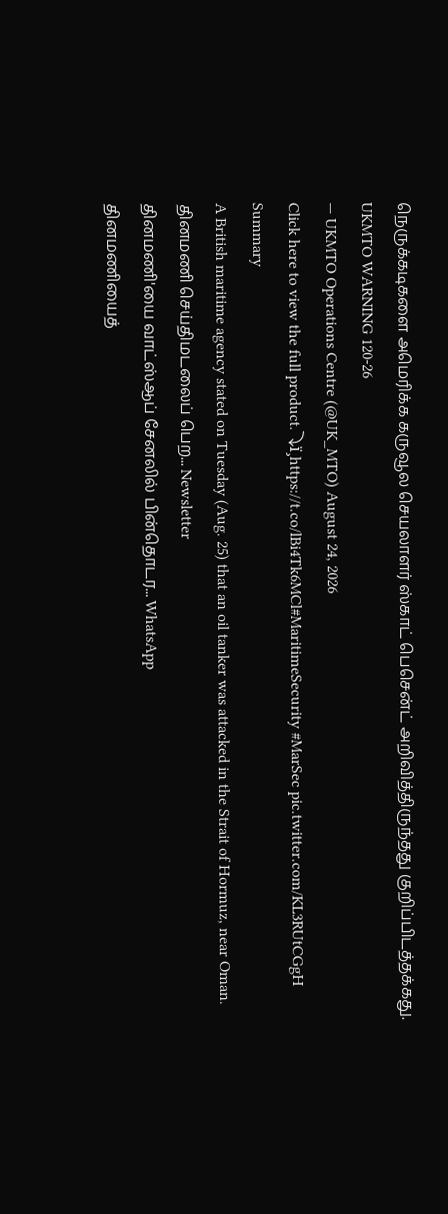நெருக்கடிகளை அமெரிக்க கருவூல செயலாளர் ஸ்காட் பெசென்ட் அறிவித்திருந்தது குறிப்பிடத்தக்கது.
UKMTO WARNING 120-26
— UKMTO Operations Centre (@UK_MTO) August 24, 2026
Click here to view the full product.⤵ï¸https://t.co/lBi4Tk6MCl#MaritimeSecurity #MarSec pic.twitter.com/KL3RUtCGgH
Summary
A British maritime agency stated on Tuesday (Aug. 25) that an oil tanker was attacked in the Strait of Hormuz, near Oman.
தினமணி செய்திமடலைப் பெற... Newsletter
தினமணி'யை வாட்ஸ்ஆப் சேனலில் பின்தொடர... WhatsApp
தினமணியைத்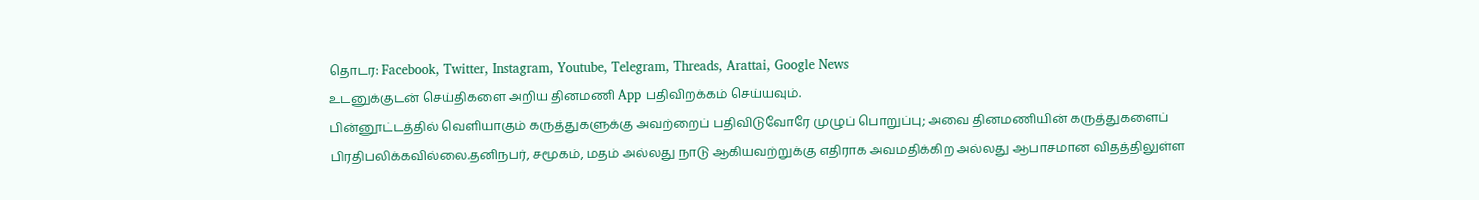தொடர: Facebook, Twitter, Instagram, Youtube, Telegram, Threads, Arattai, Google News
உடனுக்குடன் செய்திகளை அறிய தினமணி App பதிவிறக்கம் செய்யவும்.
பின்னூட்டத்தில் வெளியாகும் கருத்துகளுக்கு அவற்றைப் பதிவிடுவோரே முழுப் பொறுப்பு; அவை தினமணியின் கருத்துகளைப் பிரதிபலிக்கவில்லை.தனிநபர், சமூகம், மதம் அல்லது நாடு ஆகியவற்றுக்கு எதிராக அவமதிக்கிற அல்லது ஆபாசமான விதத்திலுள்ள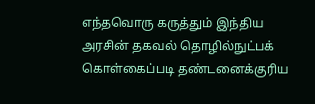எந்தவொரு கருத்தும் இந்திய அரசின் தகவல் தொழில்நுட்பக் கொள்கைப்படி தண்டனைக்குரிய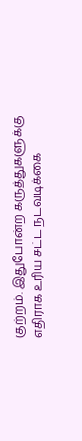குற்றம். இதுபோன்ற கருத்துகளுக்கு எதிராக உரிய சட்ட நடவடிக்கை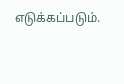எடுக்கப்படும்.